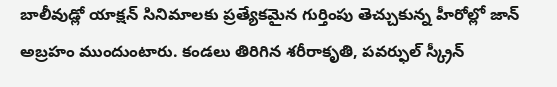బాలీవుడ్లో యాక్షన్ సినిమాలకు ప్రత్యేకమైన గుర్తింపు తెచ్చుకున్న హీరోల్లో జాన్ అబ్రహం ముందుంటారు. కండలు తిరిగిన శరీరాకృతి, పవర్ఫుల్ స్క్రీన్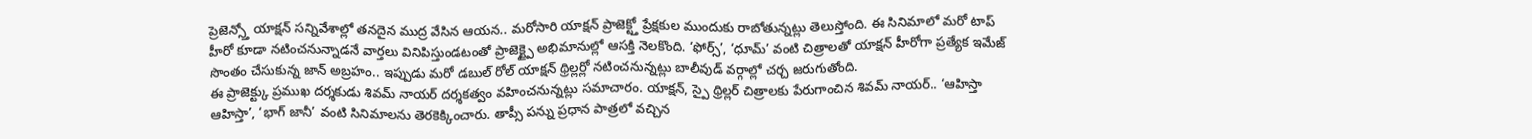ప్రెజెన్స్తో యాక్షన్ సన్నివేశాల్లో తనదైన ముద్ర వేసిన ఆయన.. మరోసారి యాక్షన్ ప్రాజెక్ట్తో ప్రేక్షకుల ముందుకు రాబోతున్నట్లు తెలుస్తోంది. ఈ సినిమాలో మరో టాప్ హీరో కూడా నటించనున్నాడనే వార్తలు వినిపిస్తుండటంతో ప్రాజెక్ట్పై అభిమానుల్లో ఆసక్తి నెలకొంది. ‘ఫోర్స్’, ‘ధూమ్’ వంటి చిత్రాలతో యాక్షన్ హీరోగా ప్రత్యేక ఇమేజ్ సొంతం చేసుకున్న జాన్ అబ్రహం.. ఇప్పుడు మరో డబుల్ రోల్ యాక్షన్ థ్రిల్లర్లో నటించనున్నట్లు బాలీవుడ్ వర్గాల్లో చర్చ జరుగుతోంది.
ఈ ప్రాజెక్ట్కు ప్రముఖ దర్శకుడు శివమ్ నాయర్ దర్శకత్వం వహించనున్నట్లు సమాచారం. యాక్షన్, స్పై థ్రిల్లర్ చిత్రాలకు పేరుగాంచిన శివమ్ నాయర్.. ‘ఆహిస్తా ఆహిస్తా’, ‘భాగ్ జానీ’ వంటి సినిమాలను తెరకెక్కించారు. తాప్సీ పన్ను ప్రధాన పాత్రలో వచ్చిన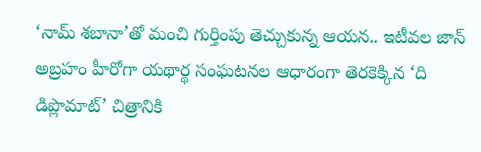‘నామ్ శబానా’తో మంచి గుర్తింపు తెచ్చుకున్న ఆయన.. ఇటీవల జాన్ అబ్రహం హీరోగా యథార్థ సంఘటనల ఆధారంగా తెరకెక్కిన ‘ది డిప్లొమాట్’ చిత్రానికి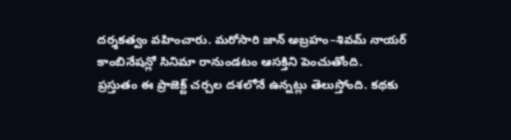దర్శకత్వం వహించారు. మరోసారి జాన్ అబ్రహం–శివమ్ నాయర్ కాంబినేషన్లో సినిమా రానుండటం ఆసక్తిని పెంచుతోంది.
ప్రస్తుతం ఈ ప్రాజెక్ట్ చర్చల దశలోనే ఉన్నట్లు తెలుస్తోంది. కథకు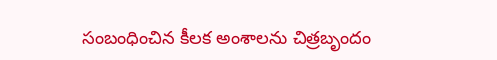సంబంధించిన కీలక అంశాలను చిత్రబృందం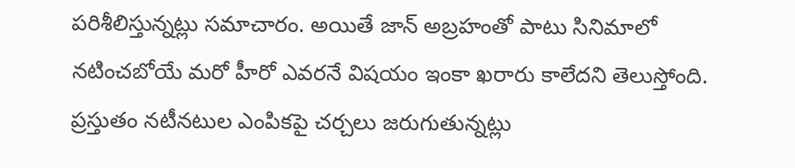పరిశీలిస్తున్నట్లు సమాచారం. అయితే జాన్ అబ్రహంతో పాటు సినిమాలో నటించబోయే మరో హీరో ఎవరనే విషయం ఇంకా ఖరారు కాలేదని తెలుస్తోంది. ప్రస్తుతం నటీనటుల ఎంపికపై చర్చలు జరుగుతున్నట్లు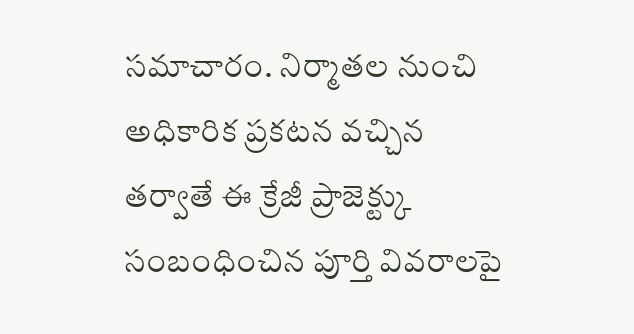సమాచారం. నిర్మాతల నుంచి అధికారిక ప్రకటన వచ్చిన తర్వాతే ఈ క్రేజీ ప్రాజెక్ట్కు సంబంధించిన పూర్తి వివరాలపై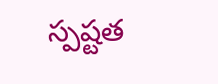స్పష్టత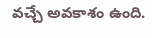వచ్చే అవకాశం ఉంది.